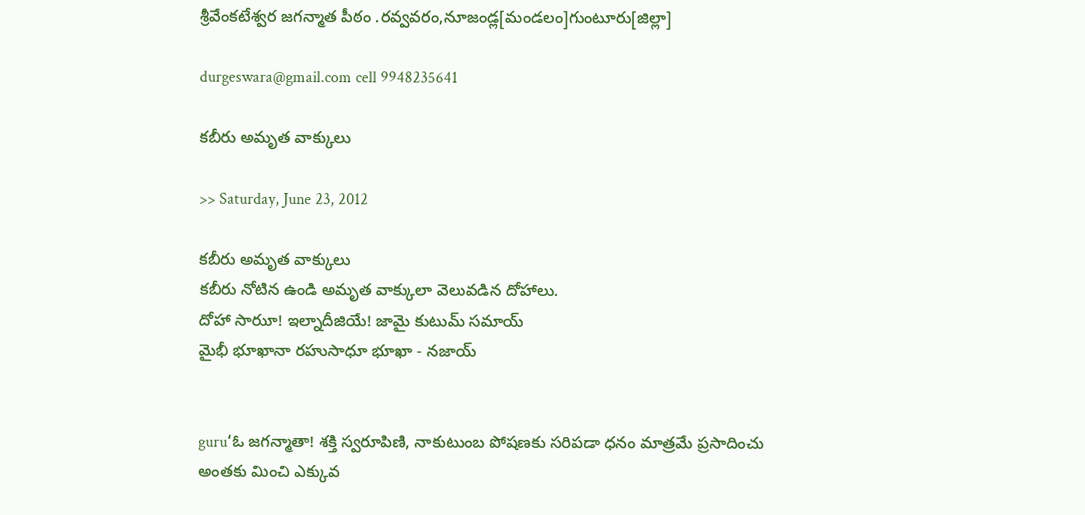శ్రీవేంకటేశ్వర జగన్మాత పీఠం .రవ్వవరం,నూజండ్ల[మండలం]గుంటూరు[జిల్లా]

durgeswara@gmail.com cell 9948235641

కబీరు అమృత వాక్కులు

>> Saturday, June 23, 2012

కబీరు అమృత వాక్కులు
కబీరు నోటిన ఉండి అమృత వాక్కులా వెలువడిన దోహాలు.
దోహా సారుూ! ఇల్నాదీజియే! జామై కుటుమ్‌ సమాయ్‌
మైభీ భూఖానా రహుసాధూ భూఖా - నజాయ్‌


guru‘ఓ జగన్మాతా! శక్తి స్వరూపిణి, నాకుటుంబ పోషణకు సరిపడా ధనం మాత్రమే ప్రసాదించు అంతకు మించి ఎక్కువ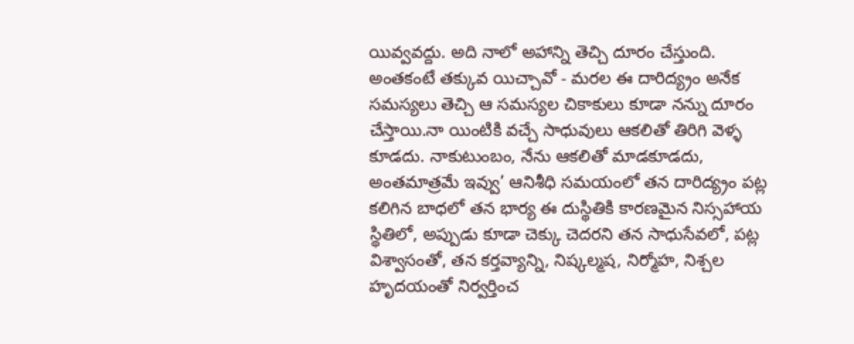యివ్వవద్దు. అది నాలో అహాన్ని తెచ్చి దూరం చేస్తుంది. అంతకంటే తక్కువ యిచ్చావో - మరల ఈ దారిద్య్రం అనేక సమస్యలు తెచ్చి ఆ సమస్యల చికాకులు కూడా నన్ను దూరం చేస్తాయి.నా యింటికి వచ్చే సాధువులు ఆకలితో తిరిగి వెళ్ళ కూడదు. నాకుటుంబం, నేను ఆకలితో మాడకూడదు, అంతమాత్రమే ఇవ్వు’ ఆనిశీధి సమయంలో తన దారిద్య్రం పట్ల కలిగిన బాధలో తన భార్య ఈ దుస్థితికి కారణమైన నిస్సహాయ స్థితిలో, అప్పుడు కూడా చెక్కు చెదరని తన సాధుసేవలో, పట్ల విశ్వాసంతో, తన కర్తవ్యాన్ని, నిష్కల్మష, నిర్మోహ, నిశ్చల హృదయంతో నిర్వర్తించ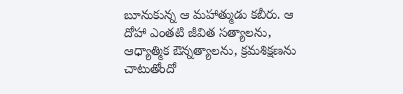బూనుకున్న ఆ మహాత్ముడు కబీరు. ఆ దోహా ఎంతటి జీవిత సత్యాలను, ఆధ్యాత్మిక ఔన్నత్యాలను, క్రమశిక్షణను చాటుతోందో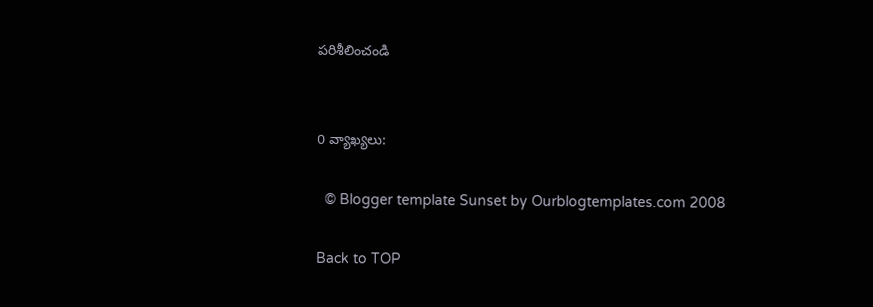పరిశీలించండి


0 వ్యాఖ్యలు:

  © Blogger template Sunset by Ourblogtemplates.com 2008

Back to TOP